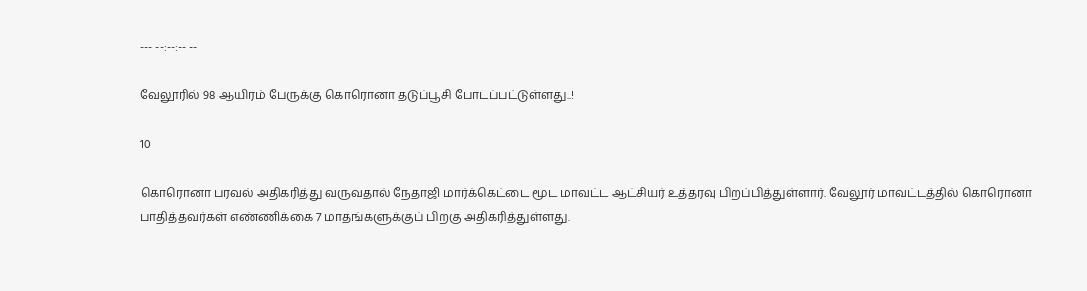--- --:--:-- --

வேலூரில் 98 ஆயிரம் பேருக்கு கொரொனா தடுப்பூசி போடப்பட்டுள்ளது..!

10

கொரொனா பரவல் அதிகரித்து வருவதால் நேதாஜி மார்க்கெட்டை மூட மாவட்ட ஆட்சியர் உத்தரவு பிறப்பித்துள்ளார். வேலூர் மாவட்டத்தில் கொரொனா பாதித்தவர்கள் எண்ணிக்கை 7 மாதங்களுக்குப் பிறகு அதிகரித்துள்ளது.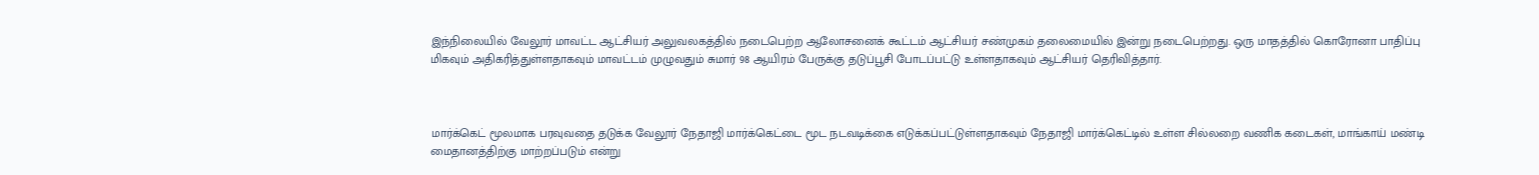இந்நிலையில் வேலூர் மாவட்ட ஆட்சியர் அலுவலகத்தில் நடைபெற்ற ஆலோசனைக் கூட்டம் ஆட்சியர் சண்முகம் தலைமையில் இன்று நடைபெற்றது. ஒரு மாதத்தில் கொரோனா பாதிப்பு மிகவும் அதிகரித்துள்ளதாகவும் மாவட்டம் முழுவதும் சுமார் 98 ஆயிரம் பேருக்கு தடுப்பூசி போடப்பட்டு உள்ளதாகவும் ஆட்சியர் தெரிவித்தார்.



மார்க்கெட் மூலமாக பரவுவதை தடுக்க வேலூர் நேதாஜி மார்க்கெட்டை மூட நடவடிக்கை எடுக்கப்பட்டுள்ளதாகவும் நேதாஜி மார்க்கெட்டில் உள்ள சில்லறை வணிக கடைகள், மாங்காய் மண்டி மைதானத்திற்கு மாற்றப்படும் என்று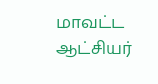மாவட்ட ஆட்சியர்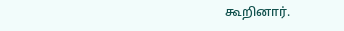கூறினார்.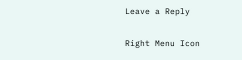Leave a Reply

Right Menu Icon